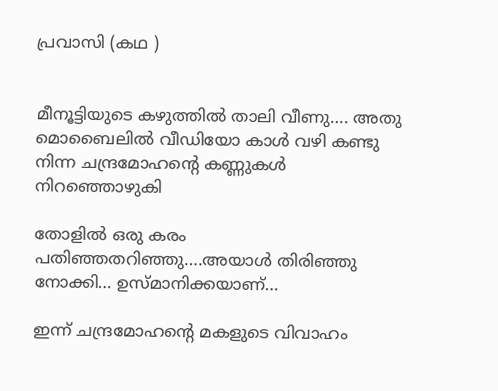പ്രവാസി (കഥ )


മീനൂട്ടിയുടെ കഴുത്തില്‍ താലി വീണു…. അതു മൊബൈലില്‍ വീഡിയോ കാള്‍ വഴി കണ്ടു നിന്ന ചന്ദ്രമോഹന്റെ കണ്ണുകള്‍ നിറഞ്ഞൊഴുകി

തോളില്‍ ഒരു കരം പതിഞ്ഞതറിഞ്ഞു….അയാള്‍ തിരിഞ്ഞു നോക്കി… ഉസ്മാനിക്കയാണ്…

ഇന്ന് ചന്ദ്രമോഹന്റെ മകളുടെ വിവാഹം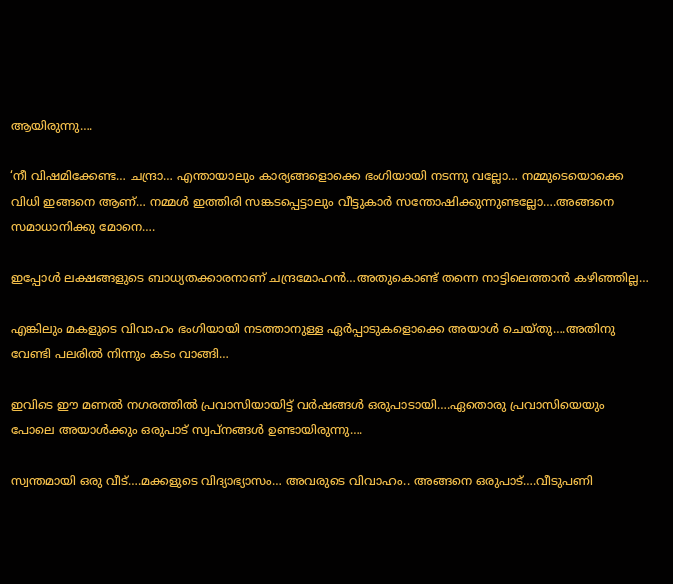ആയിരുന്നു….

‘നീ വിഷമിക്കേണ്ട… ചന്ദ്രാ… എന്തായാലും കാര്യങ്ങളൊക്കെ ഭംഗിയായി നടന്നു വല്ലോ… നമ്മുടെയൊക്കെ വിധി ഇങ്ങനെ ആണ്… നമ്മള്‍ ഇത്തിരി സങ്കടപ്പെട്ടാലും വീട്ടുകാര്‍ സന്തോഷിക്കുന്നുണ്ടല്ലോ….അങ്ങനെ സമാധാനിക്കു മോനെ….

ഇപ്പോള്‍ ലക്ഷങ്ങളുടെ ബാധ്യതക്കാരനാണ് ചന്ദ്രമോഹന്‍…അതുകൊണ്ട് തന്നെ നാട്ടിലെത്താന്‍ കഴിഞ്ഞില്ല…

എങ്കിലും മകളുടെ വിവാഹം ഭംഗിയായി നടത്താനുള്ള ഏര്‍പ്പാടുകളൊക്കെ അയാള്‍ ചെയ്തു….അതിനു വേണ്ടി പലരില്‍ നിന്നും കടം വാങ്ങി…

ഇവിടെ ഈ മണല്‍ നഗരത്തില്‍ പ്രവാസിയായിട്ട് വര്‍ഷങ്ങള്‍ ഒരുപാടായി….ഏതൊരു പ്രവാസിയെയും പോലെ അയാള്‍ക്കും ഒരുപാട് സ്വപ്‌നങ്ങള്‍ ഉണ്ടായിരുന്നു….

സ്വന്തമായി ഒരു വീട്….മക്കളുടെ വിദ്യാഭ്യാസം… അവരുടെ വിവാഹം.. അങ്ങനെ ഒരുപാട്….വീടുപണി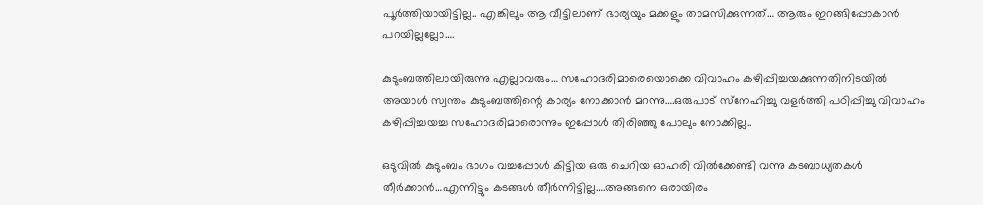പൂര്‍ത്തിയായിട്ടില്ല.. എങ്കിലും ആ വീട്ടിലാണ് ഭാര്യയും മക്കളും താമസിക്കുന്നത്… ആരും ഇറങ്ങിപ്പോകാന്‍ പറയില്ലല്ലോ….

കുടുംബത്തിലായിരുന്നു എല്ലാവരും… സഹോദരിമാരെയൊക്കെ വിവാഹം കഴിപ്പിച്ചയക്കുന്നതിനിടയില്‍ അയാള്‍ സ്വന്തം കുടുംബത്തിന്റെ കാര്യം നോക്കാന്‍ മറന്നു….ഒരുപാട് സ്‌നേഹിച്ചു വളര്‍ത്തി പഠിപ്പിച്ചു വിവാഹം കഴിപ്പിച്ചയച്ച സഹോദരിമാരൊന്നും ഇപ്പോള്‍ തിരിഞ്ഞു പോലും നോക്കില്ല..

ഒടുവില്‍ കുടുംബം ഭാഗം വച്ചപ്പോള്‍ കിട്ടിയ ഒരു ചെറിയ ഓഹരി വില്‍ക്കേണ്ടി വന്നു കടബാധ്യതകള്‍ തീര്‍ക്കാന്‍…എന്നിട്ടും കടങ്ങള്‍ തീര്‍ന്നിട്ടില്ല….അങ്ങനെ ഒരായിരം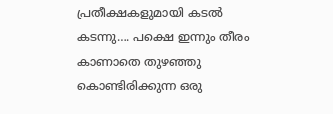പ്രതീക്ഷകളുമായി കടല്‍ കടന്നു…. പക്ഷെ ഇന്നും തീരം കാണാതെ തുഴഞ്ഞു കൊണ്ടിരിക്കുന്ന ഒരു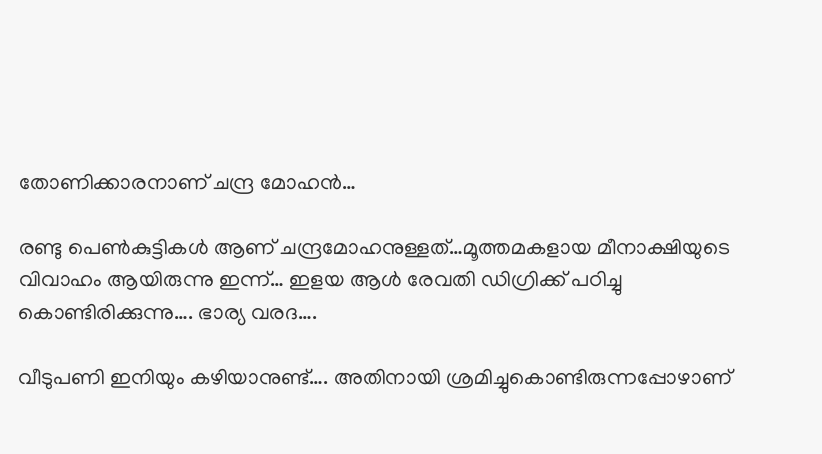തോണിക്കാരനാണ് ചന്ദ്ര മോഹന്‍…

രണ്ടു പെണ്‍കുട്ടികള്‍ ആണ് ചന്ദ്രമോഹനുള്ളത്…മൂത്തമകളായ മീനാക്ഷിയുടെ വിവാഹം ആയിരുന്നു ഇന്ന്… ഇളയ ആള്‍ രേവതി ഡിഗ്രിക്ക് പഠിച്ചു കൊണ്ടിരിക്കുന്നു…. ഭാര്യ വരദ….

വീടുപണി ഇനിയും കഴിയാനുണ്ട്…. അതിനായി ശ്രമിച്ചുകൊണ്ടിരുന്നപ്പോഴാണ്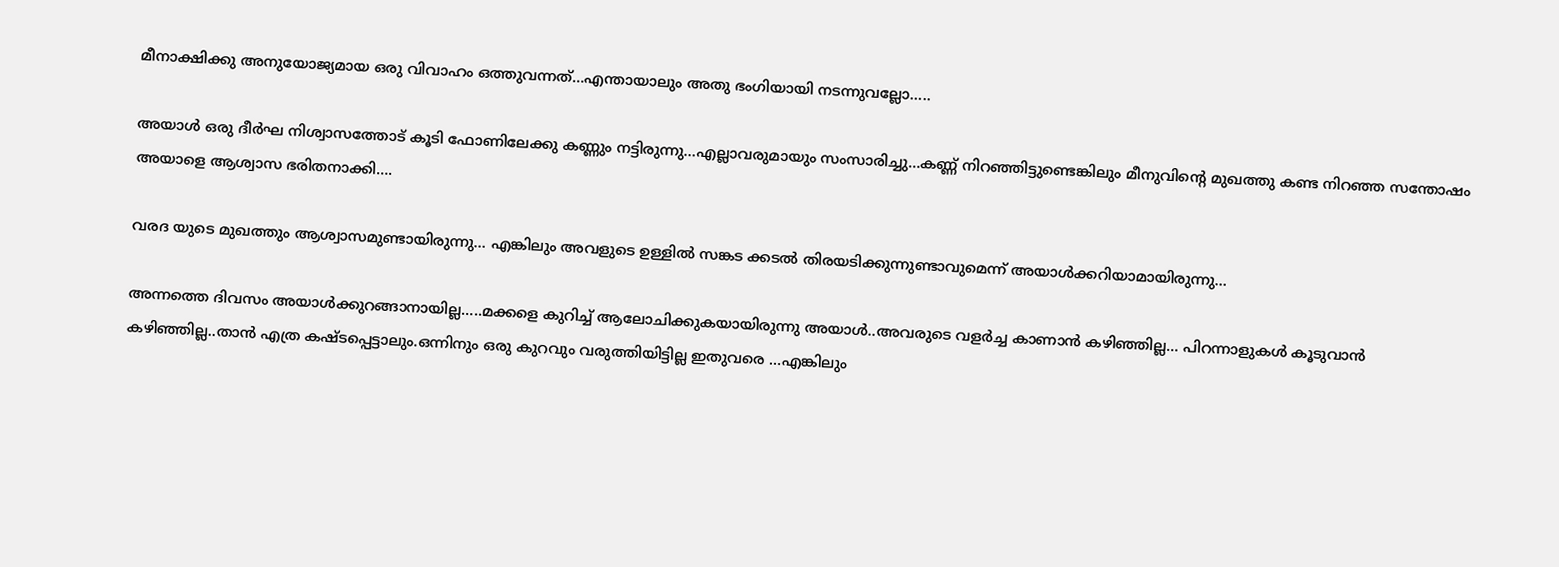മീനാക്ഷിക്കു അനുയോജ്യമായ ഒരു വിവാഹം ഒത്തുവന്നത്…എന്തായാലും അതു ഭംഗിയായി നടന്നുവല്ലോ…..

അയാള്‍ ഒരു ദീര്‍ഘ നിശ്വാസത്തോട് കൂടി ഫോണിലേക്കു കണ്ണും നട്ടിരുന്നു…എല്ലാവരുമായും സംസാരിച്ചു…കണ്ണ് നിറഞ്ഞിട്ടുണ്ടെങ്കിലും മീനുവിന്റെ മുഖത്തു കണ്ട നിറഞ്ഞ സന്തോഷം അയാളെ ആശ്വാസ ഭരിതനാക്കി….

വരദ യുടെ മുഖത്തും ആശ്വാസമുണ്ടായിരുന്നു… എങ്കിലും അവളുടെ ഉള്ളില്‍ സങ്കട ക്കടല്‍ തിരയടിക്കുന്നുണ്ടാവുമെന്ന് അയാള്‍ക്കറിയാമായിരുന്നു…

അന്നത്തെ ദിവസം അയാള്‍ക്കുറങ്ങാനായില്ല…..മക്കളെ കുറിച്ച് ആലോചിക്കുകയായിരുന്നു അയാള്‍..അവരുടെ വളര്‍ച്ച കാണാന്‍ കഴിഞ്ഞില്ല… പിറന്നാളുകള്‍ കൂടുവാന്‍ കഴിഞ്ഞില്ല..താന്‍ എത്ര കഷ്ടപ്പെട്ടാലും.ഒന്നിനും ഒരു കുറവും വരുത്തിയിട്ടില്ല ഇതുവരെ …എങ്കിലും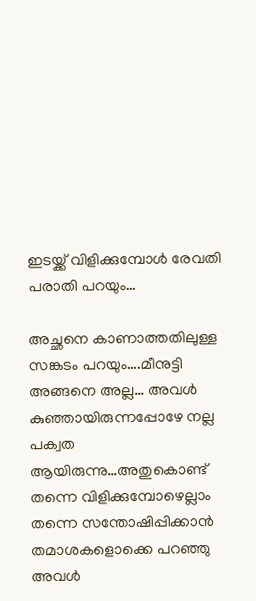ഇടയ്ക്ക് വിളിക്കുമ്പോള്‍ രേവതി പരാതി പറയും…

അച്ഛനെ കാണാത്തതിലുള്ള സങ്കടം പറയും….മീനുട്ടി അങ്ങനെ അല്ല… അവള്‍ കുഞ്ഞായിരുന്നപ്പോഴേ നല്ല പക്വത ആയിരുന്നു…അതുകൊണ്ട് തന്നെ വിളിക്കുമ്പോഴെല്ലാം തന്നെ സന്തോഷിപ്പിക്കാന്‍ തമാശകളൊക്കെ പറഞ്ഞു അവള്‍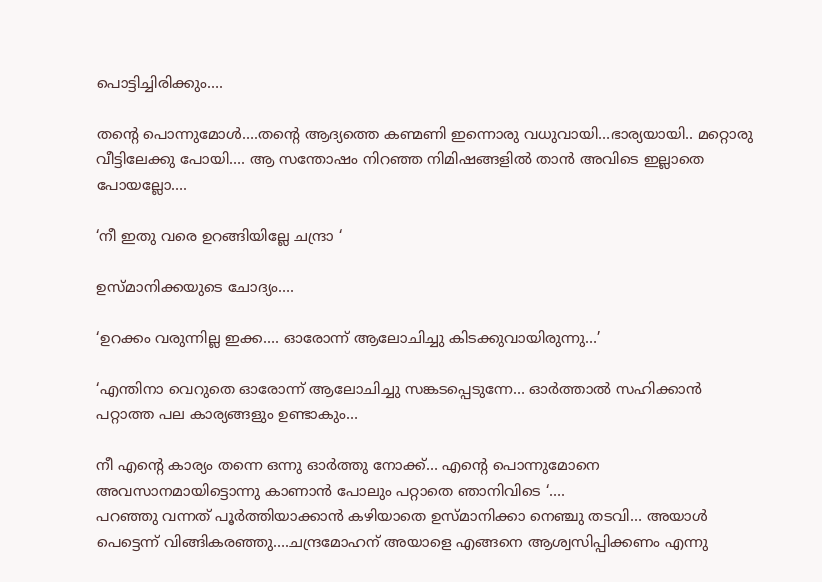പൊട്ടിച്ചിരിക്കും….

തന്റെ പൊന്നുമോള്‍….തന്റെ ആദ്യത്തെ കണ്മണി ഇന്നൊരു വധുവായി…ഭാര്യയായി.. മറ്റൊരു വീട്ടിലേക്കു പോയി…. ആ സന്തോഷം നിറഞ്ഞ നിമിഷങ്ങളില്‍ താന്‍ അവിടെ ഇല്ലാതെ പോയല്ലോ….

‘നീ ഇതു വരെ ഉറങ്ങിയില്ലേ ചന്ദ്രാ ‘

ഉസ്മാനിക്കയുടെ ചോദ്യം….

‘ഉറക്കം വരുന്നില്ല ഇക്ക…. ഓരോന്ന് ആലോചിച്ചു കിടക്കുവായിരുന്നു…’

‘എന്തിനാ വെറുതെ ഓരോന്ന് ആലോചിച്ചു സങ്കടപ്പെടുന്നേ… ഓര്‍ത്താല്‍ സഹിക്കാന്‍ പറ്റാത്ത പല കാര്യങ്ങളും ഉണ്ടാകും…

നീ എന്റെ കാര്യം തന്നെ ഒന്നു ഓര്‍ത്തു നോക്ക്… എന്റെ പൊന്നുമോനെ അവസാനമായിട്ടൊന്നു കാണാന്‍ പോലും പറ്റാതെ ഞാനിവിടെ ‘….
പറഞ്ഞു വന്നത് പൂര്‍ത്തിയാക്കാന്‍ കഴിയാതെ ഉസ്മാനിക്കാ നെഞ്ചു തടവി… അയാള്‍ പെട്ടെന്ന് വിങ്ങികരഞ്ഞു….ചന്ദ്രമോഹന് അയാളെ എങ്ങനെ ആശ്വസിപ്പിക്കണം എന്നു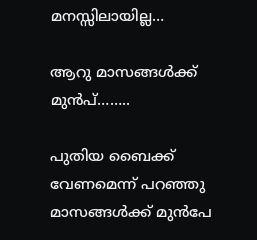മനസ്സിലായില്ല…

ആറു മാസങ്ങള്‍ക്ക് മുന്‍പ്……..

പുതിയ ബൈക്ക് വേണമെന്ന് പറഞ്ഞു മാസങ്ങള്‍ക്ക് മുന്‍പേ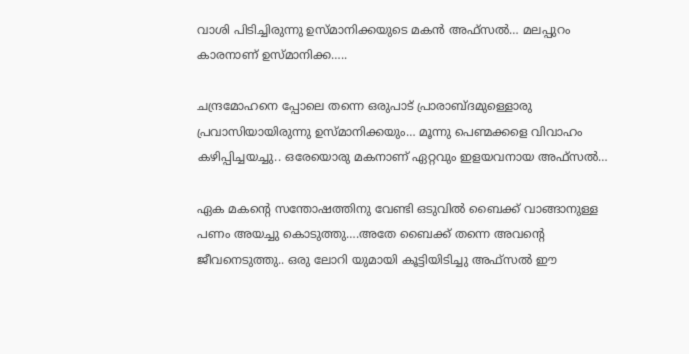വാശി പിടിച്ചിരുന്നു ഉസ്മാനിക്കയുടെ മകന്‍ അഫ്‌സല്‍… മലപ്പുറം കാരനാണ് ഉസ്മാനിക്ക…..

ചന്ദ്രമോഹനെ പ്പോലെ തന്നെ ഒരുപാട് പ്രാരാബ്ദമുള്ളൊരു പ്രവാസിയായിരുന്നു ഉസ്മാനിക്കയും… മൂന്നു പെണ്മക്കളെ വിവാഹം കഴിപ്പിച്ചയച്ചു.. ഒരേയൊരു മകനാണ് ഏറ്റവും ഇളയവനായ അഫ്‌സല്‍…

ഏക മകന്റെ സന്തോഷത്തിനു വേണ്ടി ഒടുവില്‍ ബൈക്ക് വാങ്ങാനുള്ള പണം അയച്ചു കൊടുത്തു….അതേ ബൈക്ക് തന്നെ അവന്റെ ജീവനെടുത്തു.. ഒരു ലോറി യുമായി കൂട്ടിയിടിച്ചു അഫ്‌സല്‍ ഈ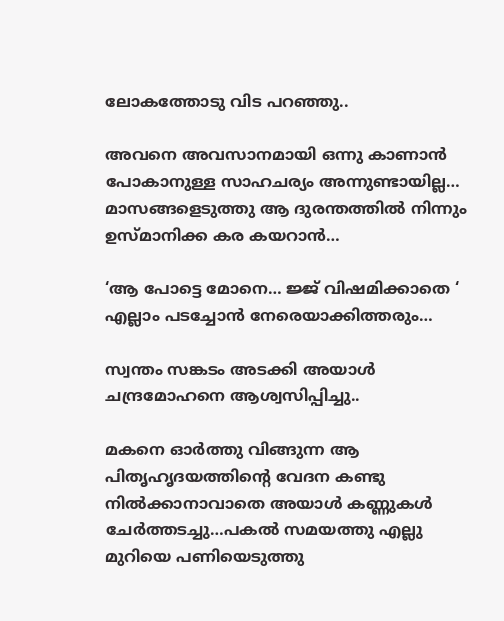ലോകത്തോടു വിട പറഞ്ഞു..

അവനെ അവസാനമായി ഒന്നു കാണാന്‍ പോകാനുള്ള സാഹചര്യം അന്നുണ്ടായില്ല… മാസങ്ങളെടുത്തു ആ ദുരന്തത്തില്‍ നിന്നും ഉസ്മാനിക്ക കര കയറാന്‍…

‘ആ പോട്ടെ മോനെ… ജ്ജ് വിഷമിക്കാതെ ‘
എല്ലാം പടച്ചോന്‍ നേരെയാക്കിത്തരും…

സ്വന്തം സങ്കടം അടക്കി അയാള്‍ ചന്ദ്രമോഹനെ ആശ്വസിപ്പിച്ചു..

മകനെ ഓര്‍ത്തു വിങ്ങുന്ന ആ പിതൃഹൃദയത്തിന്റെ വേദന കണ്ടു നില്‍ക്കാനാവാതെ അയാള്‍ കണ്ണുകള്‍ ചേര്‍ത്തടച്ചു…പകല്‍ സമയത്തു എല്ലു മുറിയെ പണിയെടുത്തു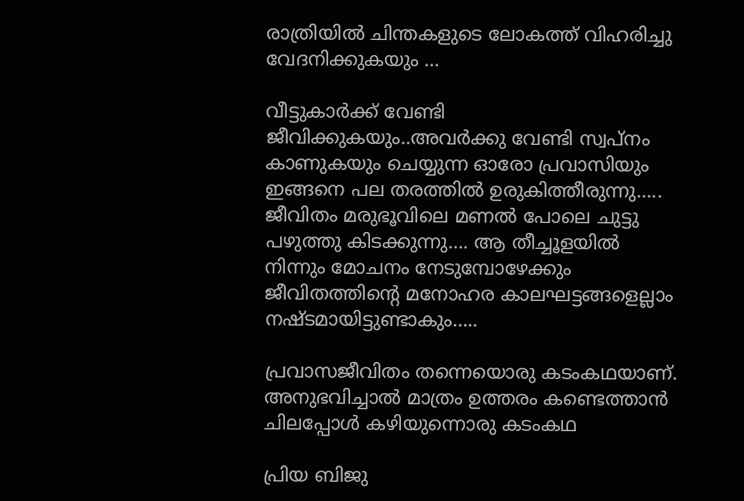രാത്രിയില്‍ ചിന്തകളുടെ ലോകത്ത് വിഹരിച്ചു വേദനിക്കുകയും …

വീട്ടുകാര്‍ക്ക് വേണ്ടി ജീവിക്കുകയും..അവര്‍ക്കു വേണ്ടി സ്വപ്‌നം കാണുകയും ചെയ്യുന്ന ഓരോ പ്രവാസിയും ഇങ്ങനെ പല തരത്തില്‍ ഉരുകിത്തീരുന്നു….. ജീവിതം മരുഭൂവിലെ മണല്‍ പോലെ ചുട്ടു പഴുത്തു കിടക്കുന്നു…. ആ തീച്ചൂളയില്‍ നിന്നും മോചനം നേടുമ്പോഴേക്കും ജീവിതത്തിന്റെ മനോഹര കാലഘട്ടങ്ങളെല്ലാം നഷ്ടമായിട്ടുണ്ടാകും…..

പ്രവാസജീവിതം തന്നെയൊരു കടംകഥയാണ്. അനുഭവിച്ചാല്‍ മാത്രം ഉത്തരം കണ്ടെത്താന്‍ ചിലപ്പോള്‍ കഴിയുന്നൊരു കടംകഥ

പ്രിയ ബിജു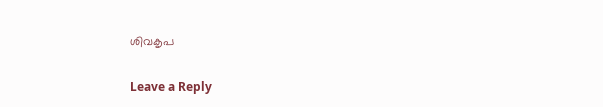ശിവകൃപ

Leave a Reply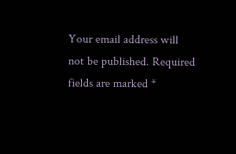Your email address will not be published. Required fields are marked *